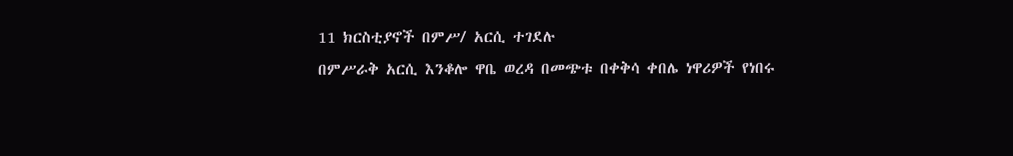11 ክርስቲያኖች በምሥ/ አርሲ ተገደሉ
በምሥራቅ አርሲ እንቆሎ ዋቤ ወረዳ በመጭቱ በቀቅሳ ቀበሌ ነዋሪዎች የነበሩ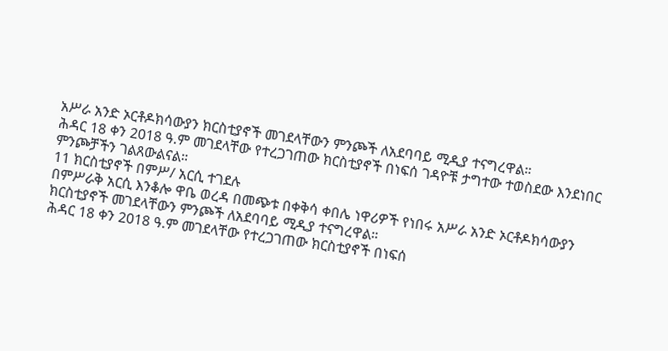አሥራ አንድ ኦርቶዶክሳውያን ክርስቲያኖች መገደላቸውን ምንጮች ለአደባባይ ሚዲያ ተናግረዋል።
ሕዳር 18 ቀን 2018 ዓ.ም መገደላቸው የተረጋገጠው ክርስቲያኖች በነፍሰ ገዳዮቹ ታግተው ተወስደው እንደነበር ምንጮቻችን ገልጸውልናል።
11 ክርስቲያኖች በምሥ/ አርሲ ተገደሉ
በምሥራቅ አርሲ እንቆሎ ዋቤ ወረዳ በመጭቱ በቀቅሳ ቀበሌ ነዋሪዎች የነበሩ አሥራ አንድ ኦርቶዶክሳውያን ክርስቲያኖች መገደላቸውን ምንጮች ለአደባባይ ሚዲያ ተናግረዋል።
ሕዳር 18 ቀን 2018 ዓ.ም መገደላቸው የተረጋገጠው ክርስቲያኖች በነፍሰ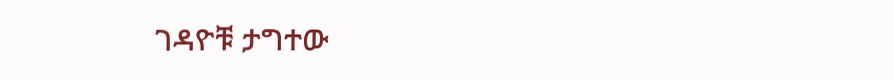ገዳዮቹ ታግተው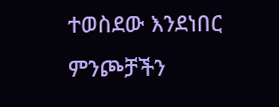ተወስደው እንደነበር ምንጮቻችን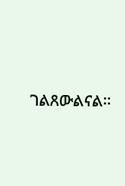ገልጸውልናል።